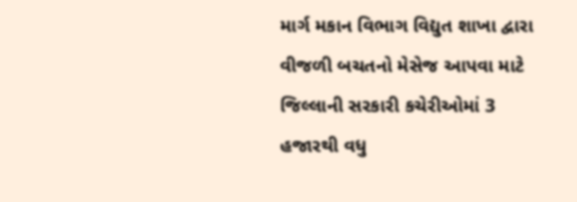માર્ગ મકાન વિભાગ વિદ્યુત શાખા દ્વારા વીજળી બચતનો મેસેજ આપવા માટે જિલ્લાની સરકારી કચેરીઓમાં 3 હજારથી વધુ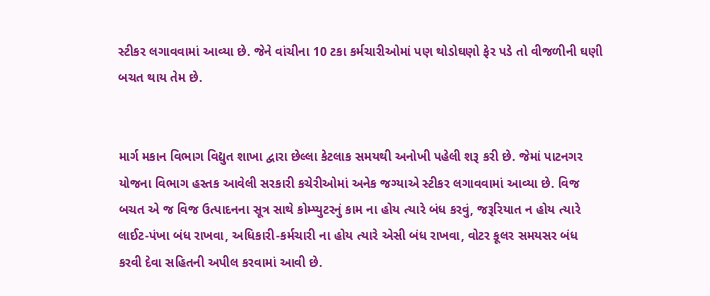સ્ટીકર લગાવવામાં આવ્યા છે. જેને વાંચીના 10 ટકા કર્મચારીઓમાં પણ થોડોઘણો ફેર પડે તો વીજળીની ઘણી બચત થાય તેમ છે.


માર્ગ મકાન વિભાગ વિદ્યુત શાખા દ્વારા છેલ્લા કેટલાક સમયથી અનોખી પહેલી શરૂ કરી છે. જેમાં પાટનગર યોજના વિભાગ હસ્તક આવેલી સરકારી કચેરીઓમાં અનેક જગ્યાએ સ્ટીકર લગાવવામાં આવ્યા છે. વિજ બચત એ જ વિજ ઉત્પાદનના સૂત્ર સાથે કોમ્પ્યુટરનું કામ ના હોય ત્યારે બંધ કરવું, જરૂરિયાત ન હોય ત્યારે લાઈટ-પંખા બંધ રાખવા, અધિકારી-કર્મચારી ના હોય ત્યારે એસી બંધ રાખવા, વોટર કૂલર સમયસર બંધ કરવી દેવા સહિતની અપીલ કરવામાં આવી છે.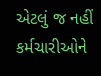એટલું જ નહીં કર્મચારીઓને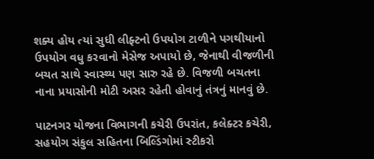શક્ય હોય ત્યાં સુધી લીફ્ટનો ઉપયોગ ટાળીને પગથીયાનો ઉપયોગ વધુ કરવાનો મેસેજ અપાયો છે, જેનાથી વીજળીની બચત સાથે સ્વાસ્થ્ય પણ સારુ રહે છે. વિજળી બચતના નાના પ્રયાસોની મોટી અસર રહેતી હોવાનું તંત્રનું માનવું છે.

પાટનગર યોજના વિભાગની કચેરી ઉપરાંત, કલેક્ટર કચેરી, સહયોગ સંકુલ સહિતના બિલ્ડિંગોમાં સ્ટીકરો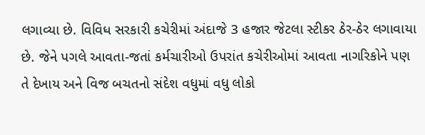લગાવ્યા છે. વિવિધ સરકારી કચેરીમાં અંદાજે 3 હજાર જેટલા સ્ટીકર ઠેર-ઠેર લગાવાયા છે. જેને પગલે આવતા-જતાં કર્મચારીઓ ઉપરાંત કચેરીઓમાં આવતા નાગરિકોને પણ તે દેખાય અને વિજ બચતનો સંદેશ વધુમાં વધુ લોકો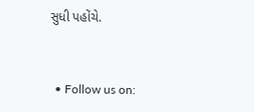સુધી પહોંચે.


  • Follow us on: